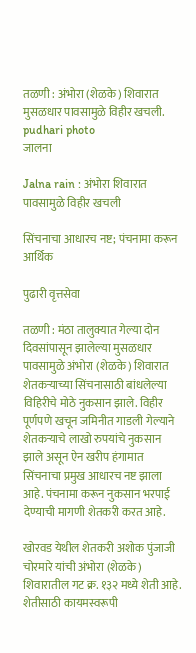तळणी : अंभोरा (शेळके) शिवारात मुसळधार पावसामुळे विहीर खचली. pudhari photo
जालना

Jalna rain : अंभोरा शिवारात पावसामुळे विहीर खचली

सिंचनाचा आधारच नष्ट; पंचनामा करून आर्थिक

पुढारी वृत्तसेवा

तळणी : मंठा तालुक्यात गेल्या दोन दिवसांपासून झालेल्या मुसळधार पावसामुळे अंभोरा (शेळके) शिवारात शेतकऱ्याच्या सिंचनासाठी बांधलेल्या विहिरीचे मोठे नुकसान झाले. विहीर पूर्णपणे खचून जमिनीत गाडली गेल्याने शेतकऱ्याचे लाखो रुपयांचे नुकसान झाले असून ऐन खरीप हंगामात सिंचनाचा प्रमुख आधारच नष्ट झाला आहे. पंचनामा करून नुकसान भरपाई देण्याची मागणी शेतकरी करत आहे.

खोरवड येथील शेतकरी अशोक पुंजाजी चोरमारे यांची अंभोरा (शेळके) शिवारातील गट क्र. १३२ मध्ये शेती आहे. शेतीसाठी कायमस्वरूपी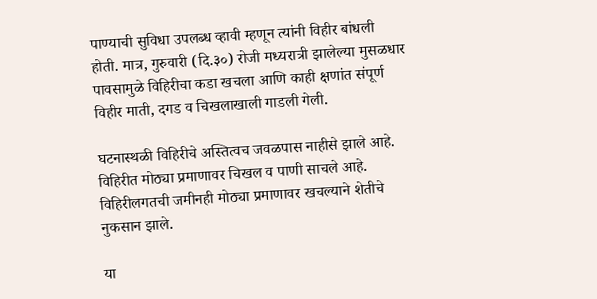पाण्याची सुविधा उपलब्ध व्हावी म्हणून त्यांनी विहीर बांधली होती. मात्र, गुरुवारी (दि.३०) रोजी मध्यरात्री झालेल्या मुसळधार पावसामुळे विहिरीचा कडा खचला आणि काही क्षणांत संपूर्ण विहीर माती, दगड व चिखलाखाली गाडली गेली.

घटनास्थळी विहिरीचे अस्तित्वच जवळपास नाहीसे झाले आहे. विहिरीत मोठ्या प्रमाणावर चिखल व पाणी साचले आहे. विहिरीलगतची जमीनही मोठ्या प्रमाणावर खचल्याने शेतीचे नुकसान झाले.

या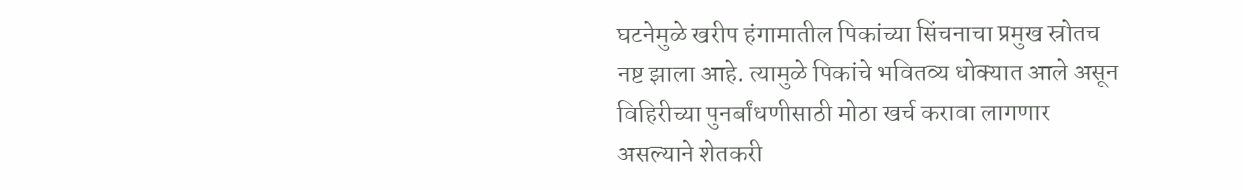घटनेमुळे खरीप हंगामातील पिकांच्या सिंचनाचा प्रमुख स्रोतच नष्ट झाला आहे. त्यामुळे पिकांचे भवितव्य धोक्यात आले असून विहिरीच्या पुनर्बांधणीसाठी मोठा खर्च करावा लागणार असल्याने शेतकरी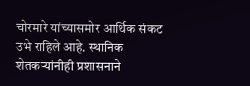चोरमारे यांच्यासमोर आर्थिक संकट उभे राहिले आहे. स्थानिक शेतकऱ्यांनीही प्रशासनाने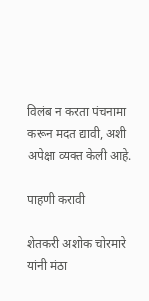विलंब न करता पंचनामा करून मदत द्यावी, अशी अपेक्षा व्यक्त केली आहे.

पाहणी करावी

शेतकरी अशोक चोरमारे यांनी मंठा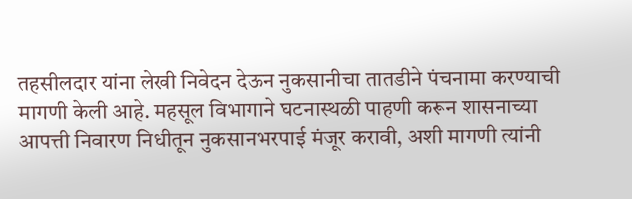तहसीलदार यांना लेखी निवेदन देऊन नुकसानीचा तातडीने पंचनामा करण्याची मागणी केली आहे. महसूल विभागाने घटनास्थळी पाहणी करून शासनाच्या आपत्ती निवारण निधीतून नुकसानभरपाई मंजूर करावी, अशी मागणी त्यांनी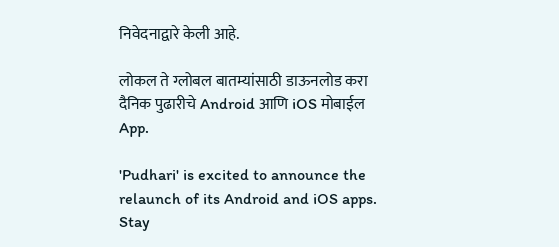निवेदनाद्वारे केली आहे.

लोकल ते ग्लोबल बातम्यांसाठी डाऊनलोड करा दैनिक पुढारीचे Android आणि iOS मोबाईल App.

'Pudhari' is excited to announce the relaunch of its Android and iOS apps. Stay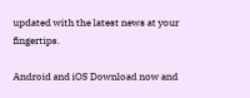updated with the latest news at your fingertips.

Android and iOS Download now and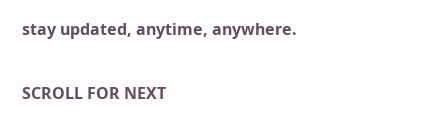stay updated, anytime, anywhere.

SCROLL FOR NEXT